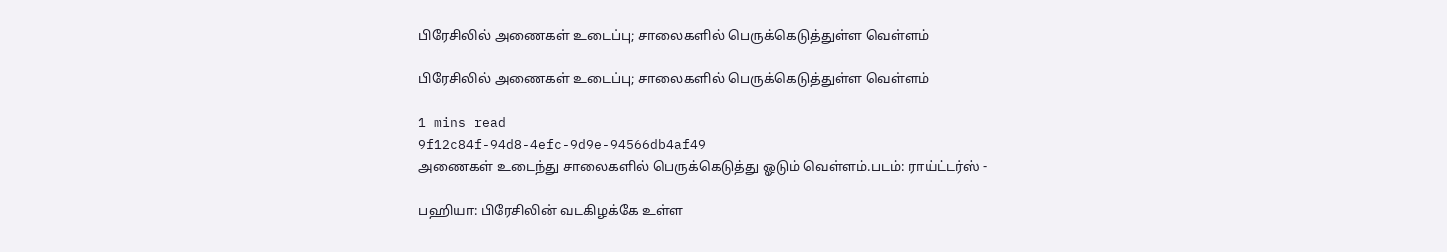பிரேசிலில் அணைகள் உடைப்பு; சாலைகளில் பெருக்கெடுத்துள்ள வெள்ளம்

பிரேசிலில் அணைகள் உடைப்பு; சாலைகளில் பெருக்கெடுத்துள்ள வெள்ளம்

1 mins read
9f12c84f-94d8-4efc-9d9e-94566db4af49
அணைகள் உடைந்து சாலைகளில் பெருக்கெடுத்து ஓடும் வெள்ளம்.படம்: ராய்ட்டர்ஸ் -

பஹியா: பிரேசிலின் வடகிழக்கே உள்ள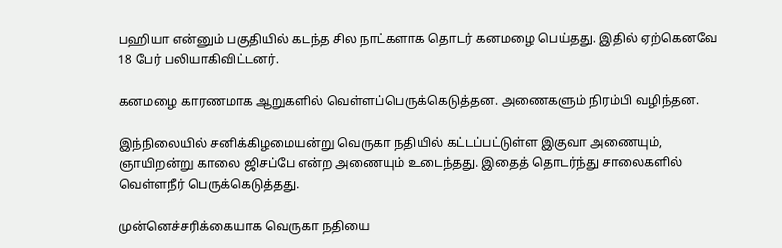பஹியா என்னும் பகுதியில் கடந்த சில நாட்களாக தொடர் கனமழை பெய்தது. இதில் ஏற்கெனவே 18 பேர் பலியாகிவிட்டனர்.

கனமழை காரணமாக ஆறுகளில் வெள்ளப்பெருக்கெடுத்தன. அணைகளும் நிரம்பி வழிந்தன.

இந்நிலையில் சனிக்கிழமையன்று வெருகா நதியில் கட்டப்பட்டுள்ள இகுவா அணையும், ஞாயிறன்று காலை ஜிசப்பே என்ற அணையும் உடைந்தது. இதைத் தொடர்ந்து சாலைகளில் வெள்ளநீர் பெருக்கெடுத்தது.

முன்னெச்சரிக்கையாக வெருகா நதியை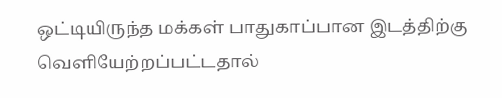ஒட்டியிருந்த மக்கள் பாதுகாப்பான இடத்திற்கு வெளியேற்றப்பட்டதால்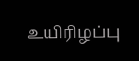உயிரிழப்பு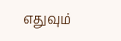எதுவும்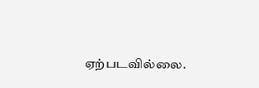ஏற்படவில்லை.